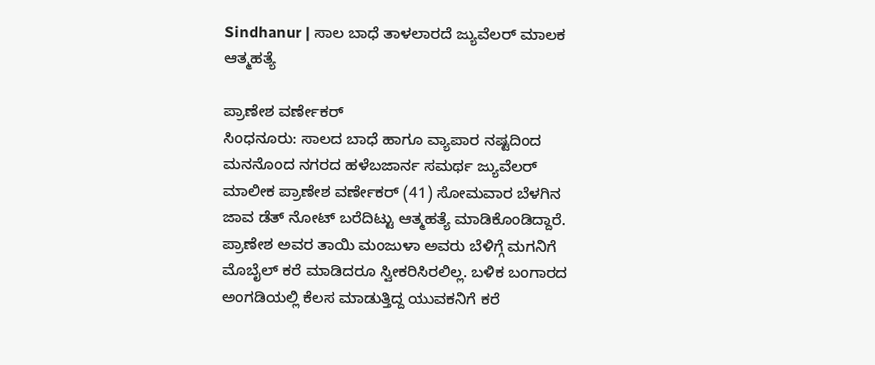Sindhanur | ಸಾಲ ಬಾಧೆ ತಾಳಲಾರದೆ ಜ್ಯುವೆಲರ್ ಮಾಲಕ ಆತ್ಮಹತ್ಯೆ

ಪ್ರಾಣೇಶ ವರ್ಣೇಕರ್
ಸಿಂಧನೂರು: ಸಾಲದ ಬಾಧೆ ಹಾಗೂ ವ್ಯಾಪಾರ ನಷ್ಟದಿಂದ ಮನನೊಂದ ನಗರದ ಹಳೆಬಜಾರ್ನ ಸಮರ್ಥ ಜ್ಯುವೆಲರ್ ಮಾಲೀಕ ಪ್ರಾಣೇಶ ವರ್ಣೇಕರ್ (41) ಸೋಮವಾರ ಬೆಳಗಿನ ಜಾವ ಡೆತ್ ನೋಟ್ ಬರೆದಿಟ್ಟು ಆತ್ಮಹತ್ಯೆ ಮಾಡಿಕೊಂಡಿದ್ದಾರೆ.
ಪ್ರಾಣೇಶ ಅವರ ತಾಯಿ ಮಂಜುಳಾ ಅವರು ಬೆಳಿಗ್ಗೆ ಮಗನಿಗೆ ಮೊಬೈಲ್ ಕರೆ ಮಾಡಿದರೂ ಸ್ವೀಕರಿಸಿರಲಿಲ್ಲ. ಬಳಿಕ ಬಂಗಾರದ ಅಂಗಡಿಯಲ್ಲಿ ಕೆಲಸ ಮಾಡುತ್ತಿದ್ದ ಯುವಕನಿಗೆ ಕರೆ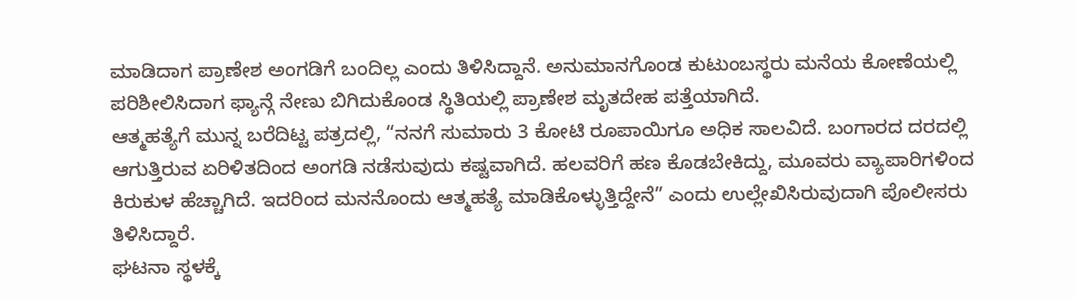ಮಾಡಿದಾಗ ಪ್ರಾಣೇಶ ಅಂಗಡಿಗೆ ಬಂದಿಲ್ಲ ಎಂದು ತಿಳಿಸಿದ್ದಾನೆ. ಅನುಮಾನಗೊಂಡ ಕುಟುಂಬಸ್ಥರು ಮನೆಯ ಕೋಣೆಯಲ್ಲಿ ಪರಿಶೀಲಿಸಿದಾಗ ಫ್ಯಾನ್ಗೆ ನೇಣು ಬಿಗಿದುಕೊಂಡ ಸ್ಥಿತಿಯಲ್ಲಿ ಪ್ರಾಣೇಶ ಮೃತದೇಹ ಪತ್ತೆಯಾಗಿದೆ.
ಆತ್ಮಹತ್ಯೆಗೆ ಮುನ್ನ ಬರೆದಿಟ್ಟ ಪತ್ರದಲ್ಲಿ, “ನನಗೆ ಸುಮಾರು 3 ಕೋಟಿ ರೂಪಾಯಿಗೂ ಅಧಿಕ ಸಾಲವಿದೆ. ಬಂಗಾರದ ದರದಲ್ಲಿ ಆಗುತ್ತಿರುವ ಏರಿಳಿತದಿಂದ ಅಂಗಡಿ ನಡೆಸುವುದು ಕಷ್ಟವಾಗಿದೆ. ಹಲವರಿಗೆ ಹಣ ಕೊಡಬೇಕಿದ್ದು, ಮೂವರು ವ್ಯಾಪಾರಿಗಳಿಂದ ಕಿರುಕುಳ ಹೆಚ್ಚಾಗಿದೆ. ಇದರಿಂದ ಮನನೊಂದು ಆತ್ಮಹತ್ಯೆ ಮಾಡಿಕೊಳ್ಳುತ್ತಿದ್ದೇನೆ” ಎಂದು ಉಲ್ಲೇಖಿಸಿರುವುದಾಗಿ ಪೊಲೀಸರು ತಿಳಿಸಿದ್ದಾರೆ.
ಘಟನಾ ಸ್ಥಳಕ್ಕೆ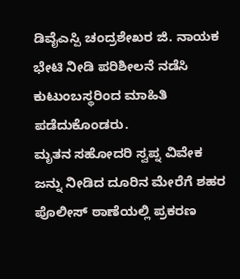ಡಿವೈಎಸ್ಪಿ ಚಂದ್ರಶೇಖರ ಜಿ. ನಾಯಕ ಭೇಟಿ ನೀಡಿ ಪರಿಶೀಲನೆ ನಡೆಸಿ ಕುಟುಂಬಸ್ಥರಿಂದ ಮಾಹಿತಿ ಪಡೆದುಕೊಂಡರು.
ಮೃತನ ಸಹೋದರಿ ಸ್ವಪ್ನ ವಿವೇಕ ಜನ್ನು ನೀಡಿದ ದೂರಿನ ಮೇರೆಗೆ ಶಹರ ಪೊಲೀಸ್ ಠಾಣೆಯಲ್ಲಿ ಪ್ರಕರಣ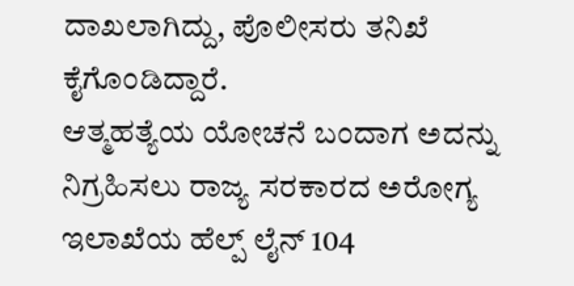ದಾಖಲಾಗಿದ್ದು, ಪೊಲೀಸರು ತನಿಖೆ ಕೈಗೊಂಡಿದ್ದಾರೆ.
ಆತ್ಮಹತ್ಯೆಯ ಯೋಚನೆ ಬಂದಾಗ ಅದನ್ನು ನಿಗ್ರಹಿಸಲು ರಾಜ್ಯ ಸರಕಾರದ ಅರೋಗ್ಯ ಇಲಾಖೆಯ ಹೆಲ್ಪ್ ಲೈನ್ 104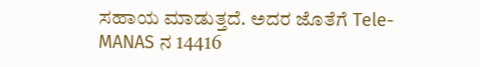ಸಹಾಯ ಮಾಡುತ್ತದೆ. ಅದರ ಜೊತೆಗೆ Tele-MANAS ನ 14416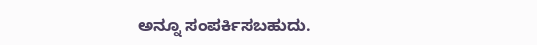ಅನ್ನೂ ಸಂಪರ್ಕಿಸಬಹುದು.